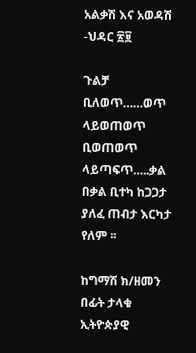አልቃሽ እና አወዳሽ  -ህዳር ፳፱

ጉልቻ ቢለወጥ……ወጥ ላይወጠወጥ  ቢወጠወጥ ላይጣፍጥ…..ቃል በቃል ቢተካ ከጋጋታ ያለፈ ጠብታ እርካታ የለም ፡፡

ከግማሽ ክ/ዘመን በፊት ታላቁ ኢትዮጵያዊ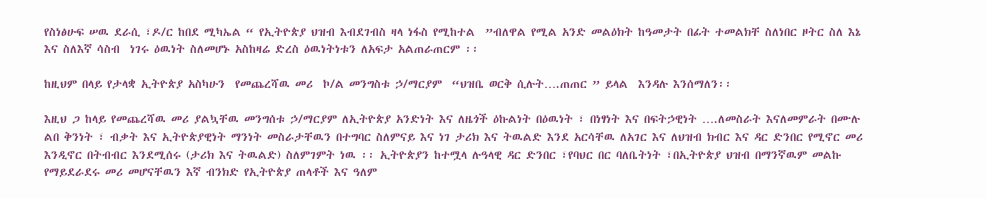የስነፅሁፍ ሠዉ ደራሲ ፣ዶ/ር ከበደ ሚካኤል “ የኢትዮጵያ ህዝብ እብደገብስ ዛላ ነፋስ የሚከተል  ”ብለዋል የሚል አንድ መልዕክት ከዓመታት በፊት ተመልክቸ ስለነበር ዞትር ስለ እኔ እና ስለእኛ ሳስብ  ነገሩ ዕዉነት ስለመሆኑ አስከዛሬ ድረስ ዕዉነትነቱን ለአፍታ አልጠራጠርም ፡፡

ከዚህም በላይ የታላቋ ኢትዮጵያ አስካሁን  የመጨረሻዉ መሪ  ኮ/ል መንግስቱ ኃ/ማርያም  “ህዝቤ ወርቅ ሲሉት….ጠጠር ” ይላል  እንዳሉ እንሰማለን፡፡

እዚህ ጋ ከላይ የመጨረሻዉ መሪ ያልኳቸዉ መንግሰቱ ኃ/ማርያም ለኢትዮጵያ አንድነት እና ለዜጎች ዕኩልነት በዕዉነት ፣ በነፃነት እና በፍትኃዊነት ….ለመስራት እናለመምራት በሙሉ ልበ ቅንነት ፣ ብቃት እና ኢትዮጵያዊነት ማንነት መስራታቸዉን በተግባር ስለምናይ እና ነገ ታሪክ እና ትዉልድ እንደ አርሳቸዉ ለአገር እና ለህዝብ ክብር እና ዳር ድንበር የሚኖር መሪ እንዲኖር በትብብር እንደሚሰሩ (ታሪክ እና ትዉልድ) ስለምገምት ነዉ ፡፡ ኢትዮጵያን ከተሟላ ሉዓላዊ ዳር ድንበር ፣የባህር በር ባለቤትነት ፣በኢትዮጵያ ህዝብ በማንኛዉም መልኩ የማይደራደሩ መሪ መሆናቸዉን እኛ ብንክድ የኢትዮጵያ ጠላቶች እና ዓለም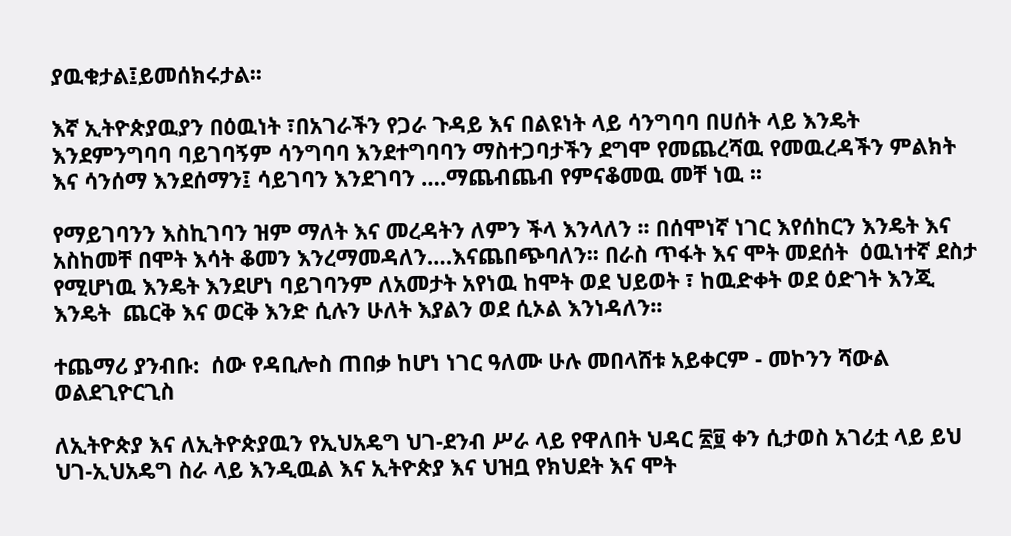ያዉቁታል፤ይመሰክሩታል፡፡

እኛ ኢትዮጵያዉያን በዕዉነት ፣በአገራችን የጋራ ጉዳይ እና በልዩነት ላይ ሳንግባባ በሀሰት ላይ እንዴት እንደምንግባባ ባይገባኝም ሳንግባባ እንደተግባባን ማስተጋባታችን ደግሞ የመጨረሻዉ የመዉረዳችን ምልክት እና ሳንሰማ እንደሰማን፤ ሳይገባን እንደገባን ….ማጨብጨብ የምናቆመዉ መቸ ነዉ ፡፡

የማይገባንን እስኪገባን ዝም ማለት እና መረዳትን ለምን ችላ እንላለን ፡፡ በሰሞነኛ ነገር እየሰከርን እንዴት እና አስከመቸ በሞት እሳት ቆመን እንረማመዳለን….እናጨበጭባለን፡፡ በራስ ጥፋት እና ሞት መደሰት  ዕዉነተኛ ደስታ የሚሆነዉ እንዴት እንደሆነ ባይገባንም ለአመታት አየነዉ ከሞት ወደ ህይወት ፣ ከዉድቀት ወደ ዕድገት እንጂ እንዴት  ጨርቅ እና ወርቅ እንድ ሲሉን ሁለት እያልን ወደ ሲኦል እንነዳለን፡፡

ተጨማሪ ያንብቡ:  ሰው የዳቢሎስ ጠበቃ ከሆነ ነገር ዓለሙ ሁሉ መበላሸቱ አይቀርም - መኮንን ሻውል ወልደጊዮርጊስ

ለኢትዮጵያ እና ለኢትዮጵያዉን የኢህአዴግ ህገ-ደንብ ሥራ ላይ የዋለበት ህዳር ፳፱ ቀን ሲታወስ አገሪቷ ላይ ይህ ህገ-ኢህአዴግ ስራ ላይ እንዲዉል እና ኢትዮጵያ እና ህዝቧ የክህደት እና ሞት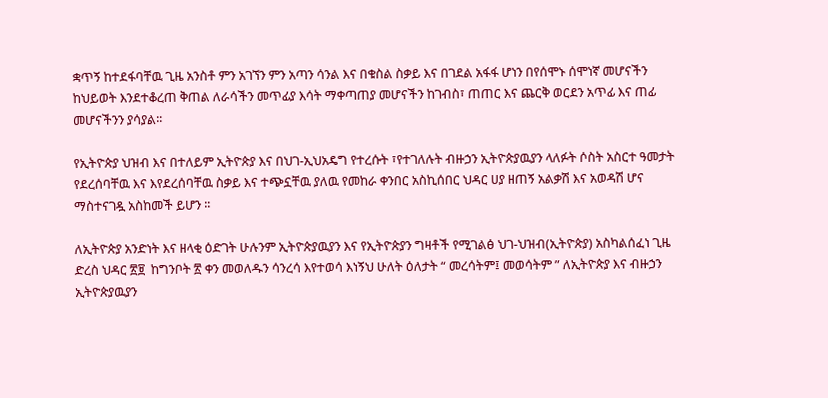ቋጥኝ ከተደፋባቸዉ ጊዜ አንስቶ ምን አገኘን ምን አጣን ሳንል እና በቁስል ስቃይ እና በገደል አፋፋ ሆነን በየሰሞኑ ሰሞነኛ መሆናችን ከህይወት እንደተቆረጠ ቅጠል ለራሳችን መጥፊያ እሳት ማቀጣጠያ መሆናችን ከገብስ፣ ጠጠር እና ጨርቅ ወርደን አጥፊ እና ጠፊ መሆናችንን ያሳያል፡፡

የኢትዮጵያ ህዝብ እና በተለይም ኢትዮጵያ እና በህገ-ኢህአዴግ የተረሱት ፣የተገለሉት ብዙኃን ኢትዮጵያዉያን ላለፉት ሶስት አስርተ ዓመታት የደረሰባቸዉ እና እየደረሰባቸዉ ስቃይ እና ተጭኗቸዉ ያለዉ የመከራ ቀንበር አስኪሰበር ህዳር ሀያ ዘጠኝ አልቃሽ እና አወዳሽ ሆና ማስተናገዷ አስከመች ይሆን ፡፡

ለኢትዮጵያ አንድነት እና ዘላቂ ዕድገት ሁሉንም ኢትዮጵያዉያን እና የኢትዮጵያን ግዛቶች የሚገልፅ ህገ-ህዝብ(ኢትዮጵያ) አስካልሰፈነ ጊዜ ድረስ ህዳር ፳፱  ከግንቦት ፳ ቀን መወለዱን ሳንረሳ እየተወሳ እነኝህ ሁለት ዕለታት “ መረሳትም፤ መወሳትም ” ለኢትዮጵያ እና ብዙኃን ኢትዮጵያዉያን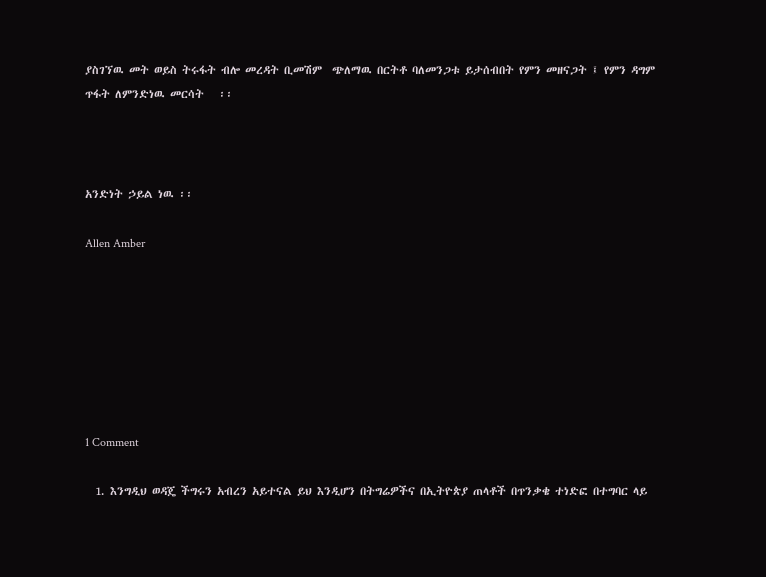ያስገኘዉ መት ወይስ ትሩፋት ብሎ መረዳት ቢመሽም  ጭለማዉ በርትቶ ባለመንጋቱ ይታሰብበት የምን መዘናጋት ፤ የምን ዳግም ጥፋት ለምንድነዉ መርሳት   ፡፡



አንድነት ኃይል ነዉ ፡፡

Allen Amber







1 Comment

  1. እንግዲህ ወዳጄ ችግሩን አብረን አይተናል ይህ እንዲሆን በትግሬዎችና በኢትዮጵያ ጠላቶች በጥንቃቄ ተነድፎ በተግባር ላይ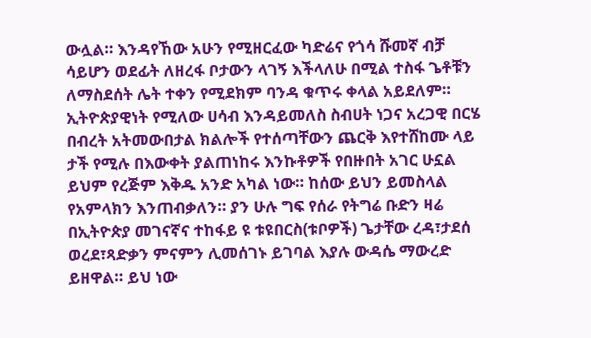ውሏል። እንዳየኸው አሁን የሚዘርፈው ካድሬና የጎሳ ሹመኛ ብቻ ሳይሆን ወደፊት ለዘረፋ ቦታውን ላገኝ እችላለሁ በሚል ተስፋ ጌቶቹን ለማስደሰት ሌት ተቀን የሚደክም ባንዳ ቁጥሩ ቀላል አይደለም። ኢትዮጵያዊነት የሚለው ሀሳብ እንዳይመለስ ስብሀት ነጋና አረጋዊ በርሄ በብረት አትመውበታል ክልሎች የተሰጣቸውን ጨርቅ እየተሸከሙ ላይ ታች የሚሉ በእውቀት ያልጠነከሩ እንኩቶዎች የበዙበት አገር ሁኗል ይህም የረጅም እቅዱ አንድ አካል ነው። ከሰው ይህን ይመስላል የአምላክን እንጠብቃለን። ያን ሁሉ ግፍ የሰራ የትግሬ ቡድን ዛሬ በኢትዮጵያ መገናኛና ተከፋይ ዩ ቱዩበርስ(ቱቦዎች) ጌታቸው ረዳ፣ታደሰ ወረደ፣ጻድቃን ምናምን ሊመሰገኑ ይገባል እያሉ ውዳሴ ማውረድ ይዘዋል። ይህ ነው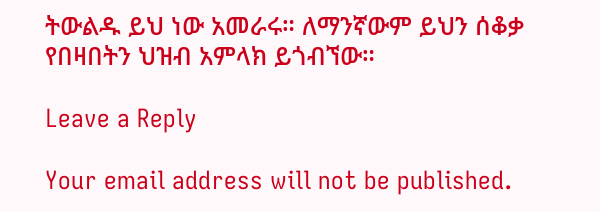ትውልዱ ይህ ነው አመራሩ። ለማንኛውም ይህን ሰቆቃ የበዛበትን ህዝብ አምላክ ይጎብኘው።

Leave a Reply

Your email address will not be published.